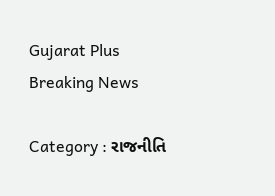Gujarat Plus
Breaking News

Category : રાજનીતિ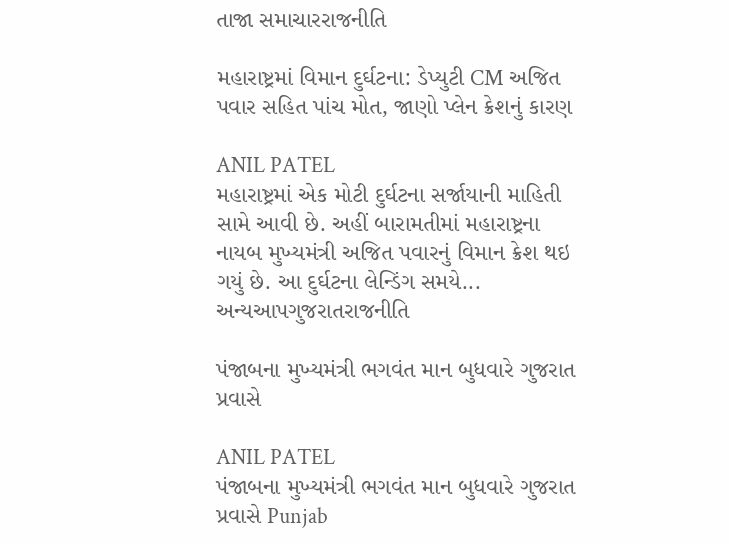તાજા સમાચારરાજનીતિ

મહારાષ્ટ્રમાં વિમાન દુર્ઘટના: ડેપ્યુટી CM અજિત પવાર સહિત પાંચ મોત, જાણો પ્લેન ક્રેશનું કારણ

ANIL PATEL
મહારાષ્ટ્રમાં એક મોટી દુર્ઘટના સર્જાયાની માહિતી સામે આવી છે. અહીં બારામતીમાં મહારાષ્ટ્રના નાયબ મુખ્યમંત્રી અજિત પવારનું વિમાન ક્રેશ થઇ ગયું છે. આ દુર્ઘટના લેન્ડિંગ સમયે...
અન્યઆપગુજરાતરાજનીતિ

પંજાબના મુખ્યમંત્રી ભગવંત માન બુધવારે ગુજરાત પ્રવાસે

ANIL PATEL
પંજાબના મુખ્યમંત્રી ભગવંત માન બુધવારે ગુજરાત પ્રવાસે Punjab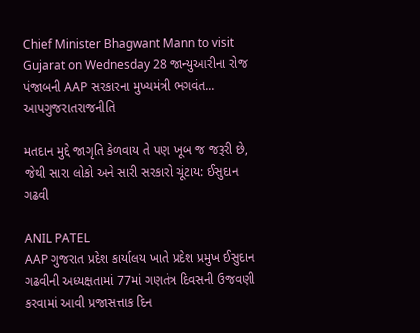Chief Minister Bhagwant Mann to visit Gujarat on Wednesday 28 જાન્યુઆરીના રોજ પંજાબની AAP સરકારના મુખ્યમંત્રી ભગવંત...
આપગુજરાતરાજનીતિ

મતદાન મુદ્દે જાગૃતિ કેળવાય તે પણ ખૂબ જ જરૂરી છે, જેથી સારા લોકો અને સારી સરકારો ચૂંટાય: ઈસુદાન ગઢવી

ANIL PATEL
AAP ગુજરાત પ્રદેશ કાર્યાલય ખાતે પ્રદેશ પ્રમુખ ઈસુદાન ગઢવીની અધ્યક્ષતામાં 77માં ગણતંત્ર દિવસની ઉજવણી કરવામાં આવી પ્રજાસત્તાક દિન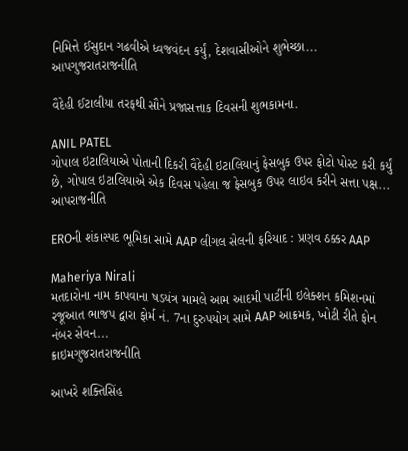નિમિત્તે ઈસુદાન ગઢવીએ ધ્વજવંદન કર્યું, દેશવાસીઓને શુભેચ્છા...
આપગુજરાતરાજનીતિ

વૈદેહી ઈટાલીયા તરફથી સૌને પ્રજાસત્તાક દિવસની શુભકામના.

ANIL PATEL
ગોપાલ ઇટાલિયાએ પોતાની દિકરી વૈદેહી ઇટાલિયાનું ફેસબુક ઉપર ફોટો પોસ્ટ કરી કર્યું છે, ગોપાલ ઇટાલિયાએ એક દિવસ પહેલા જ ફેસબુક ઉપર લાઇવ કરીને સત્તા પક્ષ...
આપરાજનીતિ

EROની શંકાસ્પદ ભૂમિકા સામે AAP લીગલ સેલની ફરિયાદ : પ્રણવ ઠક્કર AAP

Maheriya Nirali
મતદારોના નામ કાપવાના ષડયંત્ર મામલે આમ આદમી પાર્ટીની ઇલેક્શન કમિશનમાં રજૂઆત ભાજપ દ્વારા ફોર્મ નં. 7ના દુરુપયોગ સામે AAP આક્રમક, ખોટી રીતે ફોન નંબર સેવન...
ક્રાઇમગુજરાતરાજનીતિ

આખરે શક્તિસિંહ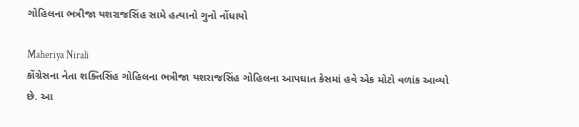ગોહિલના ભત્રીજા યશરાજસિંહ સામે હત્યાનો ગુનો નોંધાયો

Maheriya Nirali
કોંગ્રેસના નેતા શક્તિસિંહ ગોહિલના ભત્રીજા યશરાજસિંહ ગોહિલના આપઘાત કેસમાં હવે એક મોટો વળાંક આવ્યો છે. આ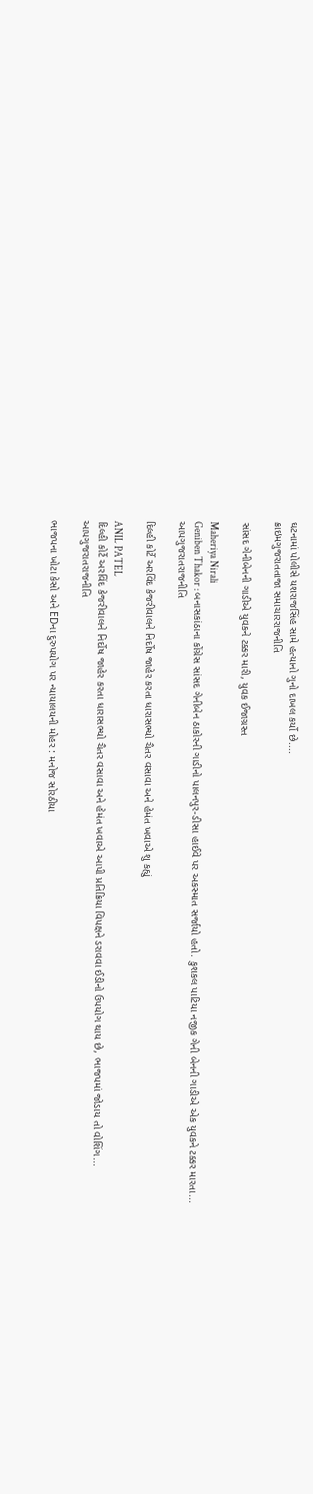ઘટનામાં પોલીસે યશરાજસિંહ સામે હત્યાનો ગુનો દાખલ કર્યો છે....
ક્રાઇમગુજરાતતાજા સમાચારરાજનીતિ

સાંસદ ગેનીબેનની ગાડીએ યુવકને ટક્કર મારી, યુવક ઈજાગ્રસ્ત

Maheriya Nirali
Geniben Thakor : બનાસકાંઠાના કોંગ્રેસ સાંસદ ગેનીબેન ઠાકોરની ગાડીનો પાલનપુર-ડીસા હાઈવે પર અકસ્માત સર્જાયો હતો. કુશકલ પાટિયા નજીક ગેની બેનની ગાડીએ એક યુવકને ટક્કર મારતા...
આપગુજરાતરાજનીતિ

દિલ્હી કોર્ટે અરવિંદ કેજરીવાલને નિર્દોષ જાહેર કરતા ધારાસભ્યો ચૈતર વસાવા અને હેમંત ખવાએ શુ કહ્યું

ANIL PATEL
દિલ્હી કોર્ટે અરવિંદ કેજરીવાલને નિર્દોષ જાહેર કરતા ધારાસભ્યો ચૈતર વસાવા અને હેમંત ખવાએ આપી પ્રતિક્રિયા વિપક્ષને ડરાવવા ઈડીનો ઉપયોગ થાય છે, ભાજપમાં જોડાય તો વોશિંગ...
આપગુજરાતરાજનીતિ

ભાજપના ખોટા કેસો અને EDના દુરુપયોગ પર ન્યાયાલયની મોહર : મનોજ સોરઠીયા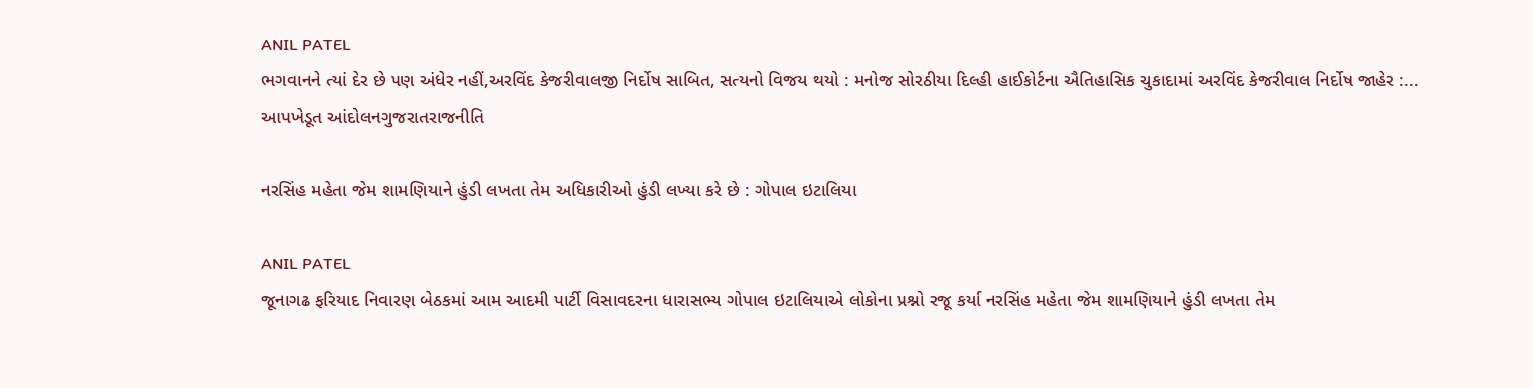ANIL PATEL
ભગવાનને ત્યાં દેર છે પણ અંધેર નહીં,અરવિંદ કેજરીવાલજી નિર્દોષ સાબિત, સત્યનો વિજય થયો : મનોજ સોરઠીયા દિલ્હી હાઈકોર્ટના ઐતિહાસિક ચુકાદામાં અરવિંદ કેજરીવાલ નિર્દોષ જાહેર :...
આપખેડૂત આંદોલનગુજરાતરાજનીતિ

નરસિંહ મહેતા જેમ શામણિયાને હુંડી લખતા તેમ અધિકારીઓ હુંડી લખ્યા કરે છે : ગોપાલ ઇટાલિયા

ANIL PATEL
જૂનાગઢ ફરિયાદ નિવારણ બેઠકમાં આમ આદમી પાર્ટી વિસાવદરના ધારાસભ્ય ગોપાલ ઇટાલિયાએ લોકોના પ્રશ્નો રજૂ કર્યા નરસિંહ મહેતા જેમ શામણિયાને હુંડી લખતા તેમ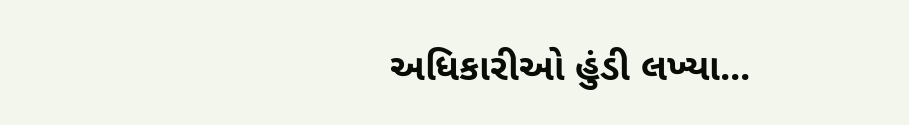અધિકારીઓ હુંડી લખ્યા...